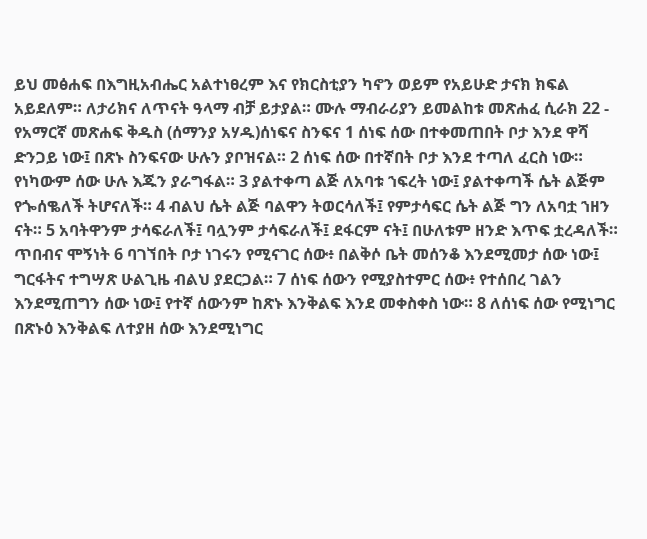ይህ መፅሐፍ በእግዚአብሔር አልተነፀረም እና የክርስቲያን ካኖን ወይም የአይሁድ ታናክ ክፍል አይደለም። ለታሪክና ለጥናት ዓላማ ብቻ ይታያል። ሙሉ ማብራሪያን ይመልከቱ መጽሐፈ ሲራክ 22 - የአማርኛ መጽሐፍ ቅዱስ (ሰማንያ አሃዱ)ሰነፍና ስንፍና 1 ሰነፍ ሰው በተቀመጠበት ቦታ እንደ ዋሻ ድንጋይ ነው፤ በጽኑ ስንፍናው ሁሉን ያቦዝናል። 2 ሰነፍ ሰው በተኛበት ቦታ እንደ ተጣለ ፈርስ ነው። የነካውም ሰው ሁሉ እጁን ያራግፋል። 3 ያልተቀጣ ልጅ ለአባቱ ኀፍረት ነው፤ ያልተቀጣች ሴት ልጅም የጐሰቈለች ትሆናለች። 4 ብልህ ሴት ልጅ ባልዋን ትወርሳለች፤ የምታሳፍር ሴት ልጅ ግን ለአባቷ ኀዘን ናት። 5 አባትዋንም ታሳፍራለች፤ ባሏንም ታሳፍራለች፤ ደፋርም ናት፤ በሁለቱም ዘንድ እጥፍ ቷረዳለች። ጥበብና ሞኝነት 6 ባገኘበት ቦታ ነገሩን የሚናገር ሰው፥ በልቅሶ ቤት መሰንቆ እንደሚመታ ሰው ነው፤ ግርፋትና ተግሣጽ ሁልጊዜ ብልህ ያደርጋል። 7 ሰነፍ ሰውን የሚያስተምር ሰው፥ የተሰበረ ገልን እንደሚጠግን ሰው ነው፤ የተኛ ሰውንም ከጽኑ እንቅልፍ እንደ መቀስቀስ ነው። 8 ለሰነፍ ሰው የሚነግር በጽኑዕ እንቅልፍ ለተያዘ ሰው እንደሚነግር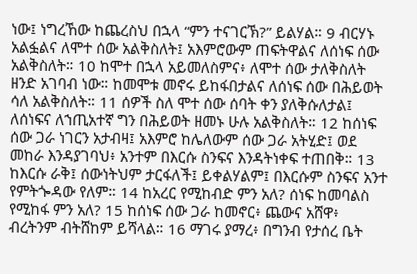ነው፤ ነግረኸው ከጨረስህ በኋላ “ምን ተናገርኽ?” ይልሃል። 9 ብርሃኑ አልፏልና ለሞተ ሰው አልቅስለት፤ አእምሮውም ጠፍትዋልና ለሰነፍ ሰው አልቅስለት። 10 ከሞተ በኋላ አይመለስምና፥ ለሞተ ሰው ታለቅስለት ዘንድ አገባብ ነው። ከመሞቱ መኖሩ ይከፋበታልና ለሰነፍ ሰው በሕይወት ሳለ አልቅስለት። 11 ሰዎች ስለ ሞተ ሰው ሰባት ቀን ያለቅሱለታል፤ ለሰነፍና ለኀጢአተኛ ግን በሕይወት ዘመኑ ሁሉ አልቅስለት። 12 ከሰነፍ ሰው ጋራ ነገርን አታብዛ፤ አእምሮ ከሌለውም ሰው ጋራ አትሂድ፤ ወደ መከራ እንዳያገባህ፥ አንተም በእርሱ ስንፍና እንዳትነቀፍ ተጠበቅ። 13 ከእርሱ ራቅ፤ ሰውነትህም ታርፋለች፤ ይቀልሃልም፤ በእርሱም ስንፍና አንተ የምትጐዳው የለም። 14 ከአረር የሚከብድ ምን አለ? ሰነፍ ከመባልስ የሚከፋ ምን አለ? 15 ከሰነፍ ሰው ጋራ ከመኖር፥ ጨውና አሸዋ፥ ብረትንም ብትሸከም ይሻላል። 16 ማገሩ ያማረ፥ በግንብ የታሰረ ቤት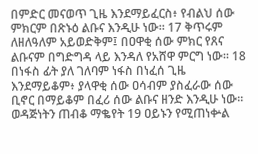በምድር መናወጥ ጊዜ እንደማይፈርስ፥ የብልህ ሰው ምክርም በጽኑዕ ልቡና እንዲሁ ነው። 17 ቅጥሩም ለዘለዓለም አይወድቅም፤ በዐዋቂ ሰው ምክር የጸና ልቡናም በግድግዳ ላይ እንዳለ የአሸዋ ምርግ ነው። 18 በነፋስ ፊት ያለ ገለባም ነፋስ በነፈሰ ጊዜ እንደማይቆም፥ ያላዋቂ ሰው ዐሳብም ያስፈራው ሰው ቢኖር በማይቆም በፈሪ ሰው ልቡና ዘንድ እንዲሁ ነው። ወዳጅነትን ጠብቆ ማቈየት 19 ዐይኑን የሚጠነቍል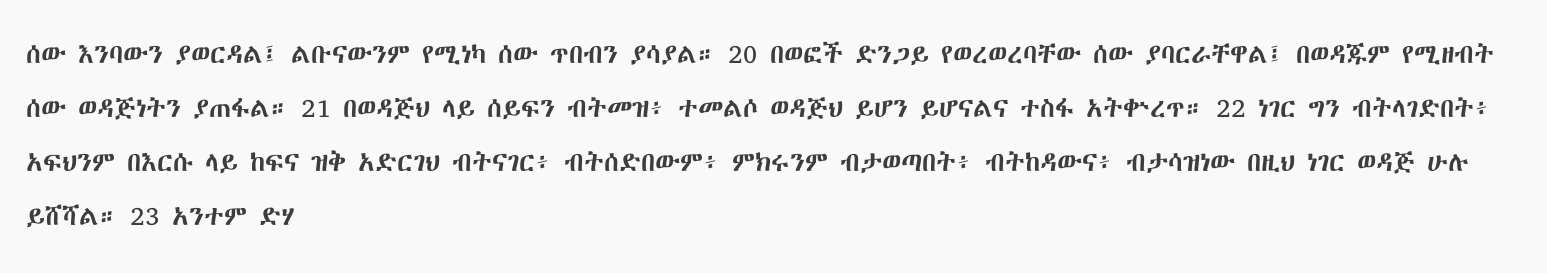ሰው እንባውን ያወርዳል፤ ልቡናውንም የሚነካ ሰው ጥበብን ያሳያል። 20 በወፎች ድንጋይ የወረወረባቸው ሰው ያባርራቸዋል፤ በወዳጁም የሚዘብት ሰው ወዳጅነትን ያጠፋል። 21 በወዳጅህ ላይ ሰይፍን ብትመዝ፥ ተመልሶ ወዳጅህ ይሆን ይሆናልና ተስፋ አትቍረጥ። 22 ነገር ግን ብትላገድበት፥ አፍህንም በእርሱ ላይ ከፍና ዝቅ አድርገህ ብትናገር፥ ብትሰድበውም፥ ምክሩንም ብታወጣበት፥ ብትከዳውና፥ ብታሳዝነው በዚህ ነገር ወዳጅ ሁሉ ይሸሻል። 23 አንተም ድሃ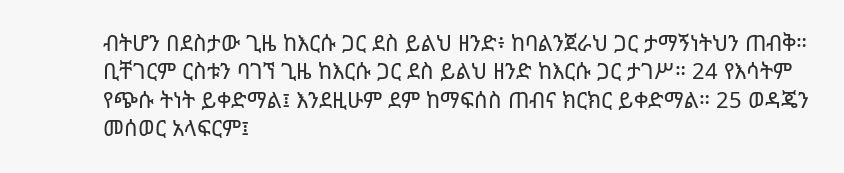ብትሆን በደስታው ጊዜ ከእርሱ ጋር ደስ ይልህ ዘንድ፥ ከባልንጀራህ ጋር ታማኝነትህን ጠብቅ። ቢቸገርም ርስቱን ባገኘ ጊዜ ከእርሱ ጋር ደስ ይልህ ዘንድ ከእርሱ ጋር ታገሥ። 24 የእሳትም የጭሱ ትነት ይቀድማል፤ እንደዚሁም ደም ከማፍሰስ ጠብና ክርክር ይቀድማል። 25 ወዳጄን መሰወር አላፍርም፤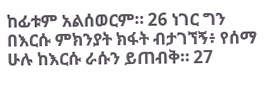ከፊቱም አልሰወርም። 26 ነገር ግን በእርሱ ምክንያት ክፋት ብታገኘኝ፥ የሰማ ሁሉ ከእርሱ ራሱን ይጠብቅ። 27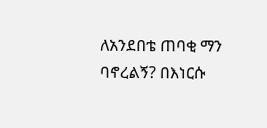ለአንደበቴ ጠባቂ ማን ባኖረልኝ? በእነርሱ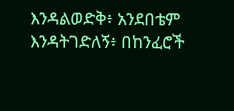እንዳልወድቅ፥ አንደበቴም እንዳትገድለኝ፥ በከንፈሮች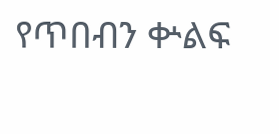የጥበብን ቍልፍ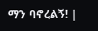ማን ባኖረልኝ! |